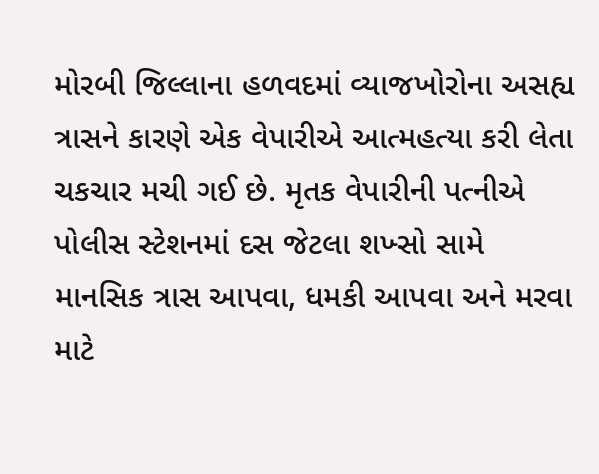મોરબી જિલ્લાના હળવદમાં વ્યાજખોરોના અસહ્ય ત્રાસને કારણે એક વેપારીએ આત્મહત્યા કરી લેતા ચકચાર મચી ગઈ છે. મૃતક વેપારીની પત્નીએ પોલીસ સ્ટેશનમાં દસ જેટલા શખ્સો સામે માનસિક ત્રાસ આપવા, ધમકી આપવા અને મરવા માટે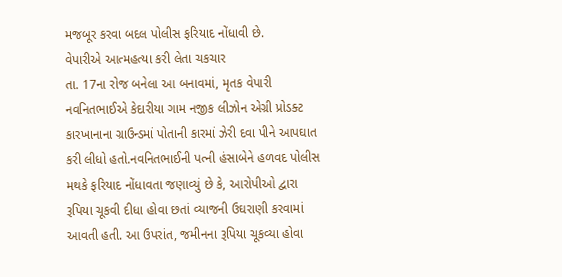મજબૂર કરવા બદલ પોલીસ ફરિયાદ નોંધાવી છે.
વેપારીએ આત્મહત્યા કરી લેતા ચકચાર
તા. 17ના રોજ બનેલા આ બનાવમાં, મૃતક વેપારી નવનિતભાઈએ કેદારીયા ગામ નજીક લીઝોન એગ્રી પ્રોડક્ટ કારખાનાના ગ્રાઉન્ડમાં પોતાની કારમાં ઝેરી દવા પીને આપઘાત કરી લીધો હતો.નવનિતભાઈની પત્ની હંસાબેને હળવદ પોલીસ મથકે ફરિયાદ નોંધાવતા જણાવ્યું છે કે, આરોપીઓ દ્વારા રૂપિયા ચૂકવી દીધા હોવા છતાં વ્યાજની ઉઘરાણી કરવામાં આવતી હતી. આ ઉપરાંત, જમીનના રૂપિયા ચૂકવ્યા હોવા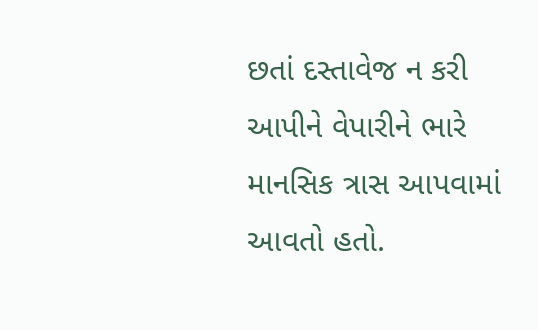છતાં દસ્તાવેજ ન કરી આપીને વેપારીને ભારે માનસિક ત્રાસ આપવામાં આવતો હતો.